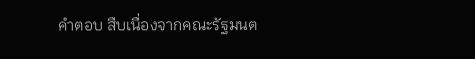คำตอบ สืบเนื่องจากคณะรัฐมนต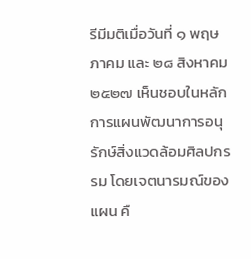รีมีมติเมื่อวันที่ ๑ พฤษภาคม และ ๒๘ สิงหาคม ๒๕๒๗ เห็นชอบในหลักการแผนพัฒนาการอนุรักษ์สิ่งแวดล้อมศิลปกรรม โดยเจตนารมณ์ของแผน คื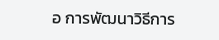อ การพัฒนาวิธีการ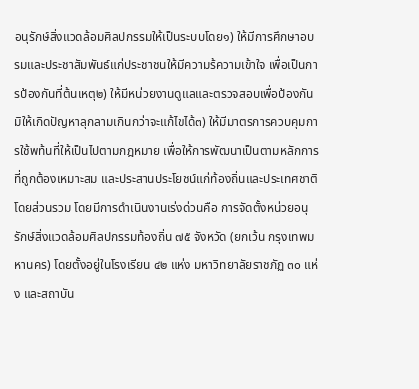อนุรักษ์สิ่งแวดล้อมศิลปกรรมให้เป็นระบบโดย๑) ให้มีการศึกษาอบรมและประชาสัมพันธ์แก่ประชาชนให้มีความร้ความเข้าใจ เพื่อเป็นการป้องกันที่ต้นเหตุ๒) ให้มีหน่วยงานดูแลและตรวจสอบเพื่อป้องกันมิให้เกิดปัญหาลุกลามเกินกว่าจะแก้ไขได้๓) ให้มีมาตรการควบคุมการใช้พท้นที่ให้เป็นไปตามกฎหมาย เพื่อให้การพัฒนาเป็นตามหลักการที่ถูกต้องเหมาะสม และประสานประโยชน์แก่ท้องถิ่นและประเทศชาติโดยส่วนรวม โดยมีการดำเนินงานเร่งด่วนคือ การจัดตั้งหน่วยอนุรักษ์สิ่งแวดล้อมศิลปกรรมท้องถิ่น ๗๕ จังหวัด (ยกเว้น กรุงเทพมหานคร) โดยตั้งอยู่ในโรงเรียน ๔๒ แห่ง มหาวิทยาลัยราชภัฏ ๓๐ แห่ง และสถาบัน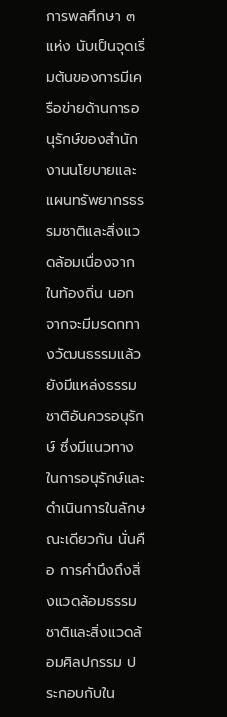การพลศึกษา ๓ แห่ง นับเป็นจุดเริ่มต้นของการมีเครือข่ายด้านการอนุรักษ์ของสำนักงานนโยบายและแผนทรัพยากรธรรมชาติและสิ่งแวดล้อมเนื่องจากในท้องถิ่น นอกจากจะมีมรดกทางวัฒนธรรมแล้ว ยังมีแหล่งธรรมชาติอันควรอนุรักษ์ ซึ่งมีแนวทางในการอนุรักษ์และดำเนินการในลักษณะเดียวกัน นั่นคือ การคำนึงถึงสิ่งแวดล้อมธรรมชาติและสิ่งแวดล้อมศิลปกรรม ประกอบกับใน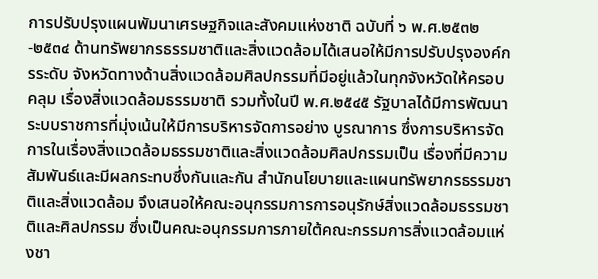การปรับปรุงแผนพัมนาเศรษฐกิจและสังคมแห่งชาติ ฉบับที่ ๖ พ.ศ.๒๕๓๒-๒๕๓๔ ด้านทรัพยากรธรรมชาติและสิ่งแวดล้อมได้เสนอให้มีการปรับปรุงองค์กรระดับ จังหวัดทางด้านสิ่งแวดล้อมศิลปกรรมที่มีอยู่แล้วในทุกจังหวัดให้ครอบคลุม เรื่องสิ่งแวดล้อมธรรมชาติ รวมทั้งในปี พ.ศ.๒๕๔๕ รัฐบาลได้มีการพัฒนาระบบราชการที่มุ่งเน้นให้มีการบริหารจัดการอย่าง บูรณาการ ซึ่งการบริหารจัดการในเรื่องสิ่งแวดล้อมธรรมชาติและสิ่งแวดล้อมศิลปกรรมเป็น เรื่องที่มีความสัมพันธ์และมีผลกระทบซึ่งกันและกัน สำนักนโยบายและแผนทรัพยากรธรรมชาติและสิ่งแวดล้อม จึงเสนอให้คณะอนุกรรมการการอนุรักษ์สิ่งแวดล้อมธรรมชาติและศิลปกรรม ซึ่งเป็นคณะอนุกรรมการภายใต้คณะกรรมการสิ่งแวดล้อมแห่งชา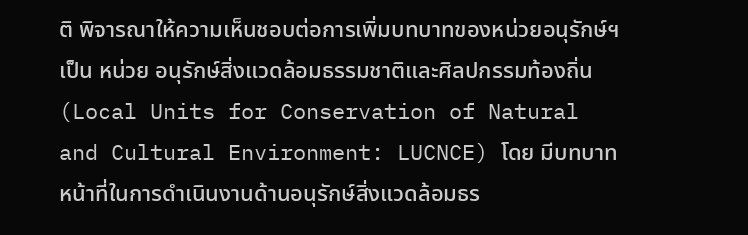ติ พิจารณาให้ความเห็นชอบต่อการเพิ่มบทบาทของหน่วยอนุรักษ์ฯ เป็น หน่วย อนุรักษ์สิ่งแวดล้อมธรรมชาติและศิลปกรรมท้องถิ่น (Local Units for Conservation of Natural and Cultural Environment: LUCNCE) โดย มีบทบาทหน้าที่ในการดำเนินงานด้านอนุรักษ์สิ่งแวดล้อมธร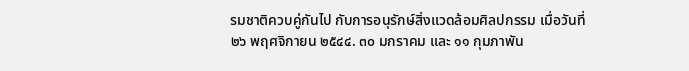รมชาติควบคู่กันไป กับการอนุรักษ์สิ่งแวดล้อมศิลปกรรม เมื่อวันที่ ๒๖ พฤศจิกายน ๒๕๔๔. ๓๐ มกราคม และ ๑๑ กุมภาพัน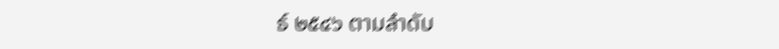ธ์ ๒๕๔๖ ตามลำดับ